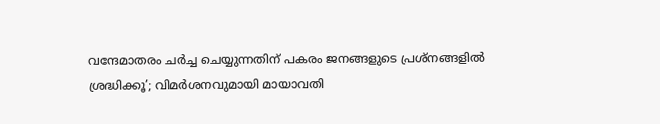വന്ദേമാതരം ചർച്ച ചെയ്യുന്നതിന് പകരം ജനങ്ങളുടെ പ്രശ്നങ്ങളിൽ ശ്രദ്ധിക്കൂ’; വിമർശനവുമായി മായാവതി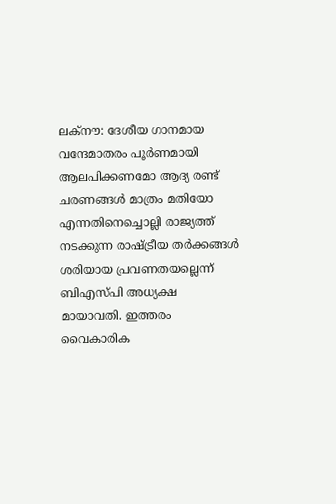ലക്നൗ: ദേശീയ ഗാനമായ വന്ദേമാതരം പൂർണമായി ആലപിക്കണമോ ആദ്യ രണ്ട് ചരണങ്ങൾ മാത്രം മതിയോ എന്നതിനെച്ചൊല്ലി രാജ്യത്ത് നടക്കുന്ന രാഷ്ട്രീയ തർക്കങ്ങൾ ശരിയായ പ്രവണതയല്ലെന്ന് ബിഎസ്പി അധ്യക്ഷ മായാവതി. ഇത്തരം വൈകാരിക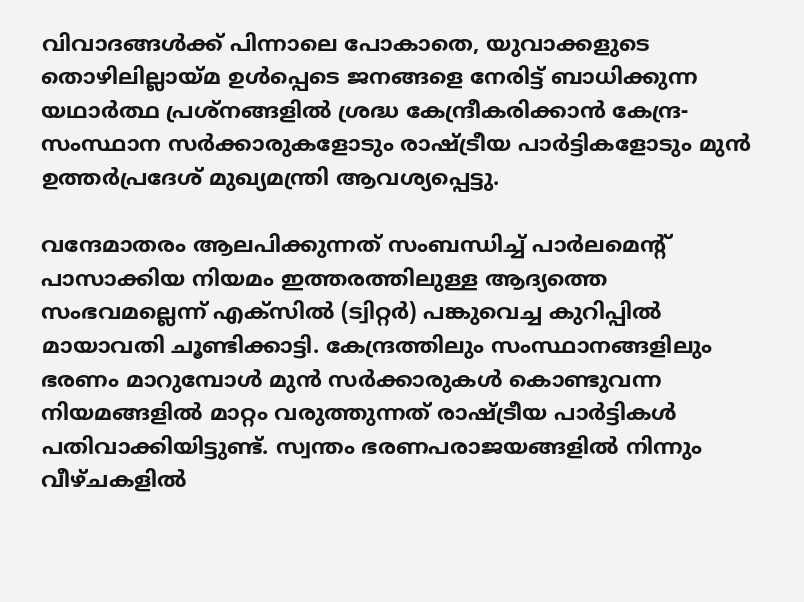വിവാദങ്ങൾക്ക് പിന്നാലെ പോകാതെ, യുവാക്കളുടെ തൊഴിലില്ലായ്മ ഉൾപ്പെടെ ജനങ്ങളെ നേരിട്ട് ബാധിക്കുന്ന യഥാർത്ഥ പ്രശ്നങ്ങളിൽ ശ്രദ്ധ കേന്ദ്രീകരിക്കാൻ കേന്ദ്ര-സംസ്ഥാന സർക്കാരുകളോടും രാഷ്ട്രീയ പാർട്ടികളോടും മുൻ ഉത്തർപ്രദേശ് മുഖ്യമന്ത്രി ആവശ്യപ്പെട്ടു.

വന്ദേമാതരം ആലപിക്കുന്നത് സംബന്ധിച്ച് പാർലമെന്റ് പാസാക്കിയ നിയമം ഇത്തരത്തിലുള്ള ആദ്യത്തെ സംഭവമല്ലെന്ന് എക്സിൽ (ട്വിറ്റർ) പങ്കുവെച്ച കുറിപ്പിൽ മായാവതി ചൂണ്ടിക്കാട്ടി. കേന്ദ്രത്തിലും സംസ്ഥാനങ്ങളിലും ഭരണം മാറുമ്പോൾ മുൻ സർക്കാരുകൾ കൊണ്ടുവന്ന നിയമങ്ങളിൽ മാറ്റം വരുത്തുന്നത് രാഷ്ട്രീയ പാർട്ടികൾ പതിവാക്കിയിട്ടുണ്ട്. സ്വന്തം ഭരണപരാജയങ്ങളിൽ നിന്നും വീഴ്ചകളിൽ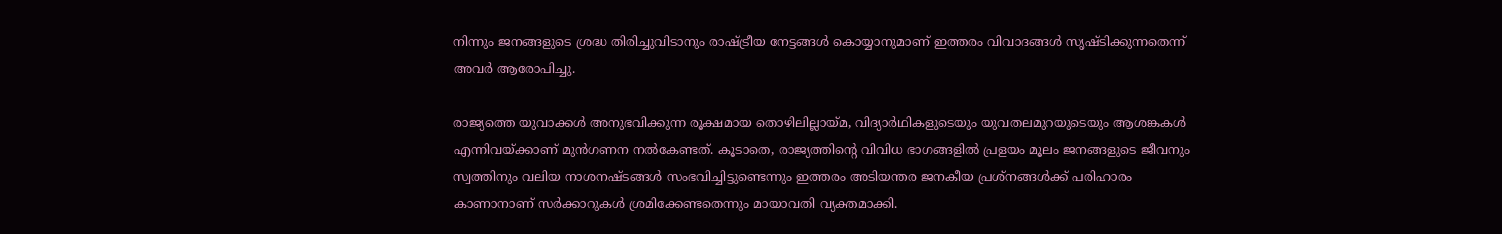നിന്നും ജനങ്ങളുടെ ശ്രദ്ധ തിരിച്ചുവിടാനും രാഷ്ട്രീയ നേട്ടങ്ങൾ കൊയ്യാനുമാണ് ഇത്തരം വിവാദങ്ങൾ സൃഷ്ടിക്കുന്നതെന്ന് അവർ ആരോപിച്ചു.

രാജ്യത്തെ യുവാക്കൾ അനുഭവിക്കുന്ന രൂക്ഷമായ തൊഴിലില്ലായ്മ, വിദ്യാർഥികളുടെയും യുവതലമുറയുടെയും ആശങ്കകൾ എന്നിവയ്ക്കാണ് മുൻഗണന നൽകേണ്ടത്. കൂടാതെ, രാജ്യത്തിന്റെ വിവിധ ഭാഗങ്ങളിൽ പ്രളയം മൂലം ജനങ്ങളുടെ ജീവനും സ്വത്തിനും വലിയ നാശനഷ്ടങ്ങൾ സംഭവിച്ചിട്ടുണ്ടെന്നും ഇത്തരം അടിയന്തര ജനകീയ പ്രശ്നങ്ങൾക്ക് പരിഹാരം കാണാനാണ് സർക്കാറുകൾ ശ്രമിക്കേണ്ടതെന്നും മായാവതി വ്യക്തമാക്കി.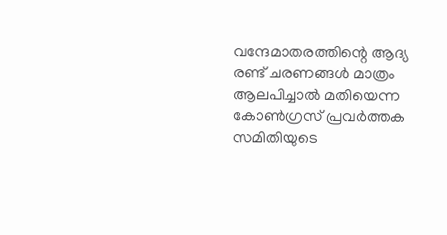വന്ദേമാതരത്തിന്റെ ആദ്യ രണ്ട് ചരണങ്ങൾ മാത്രം ആലപിച്ചാൽ മതിയെന്ന കോൺഗ്രസ് പ്രവർത്തക സമിതിയുടെ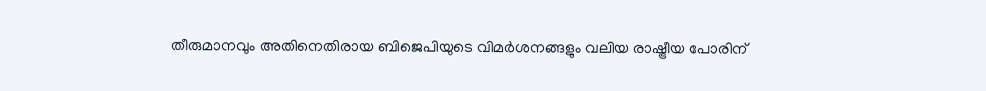തീരുമാനവും അതിനെതിരായ ബിജെപിയുടെ വിമർശനങ്ങളും വലിയ രാഷ്ട്രീയ പോരിന്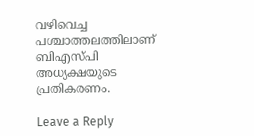വഴിവെച്ച പശ്ചാത്തലത്തിലാണ് ബിഎസ്പി അധ്യക്ഷയുടെ പ്രതികരണം.

Leave a Reply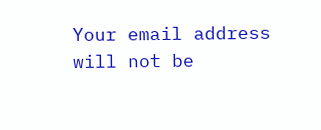Your email address will not be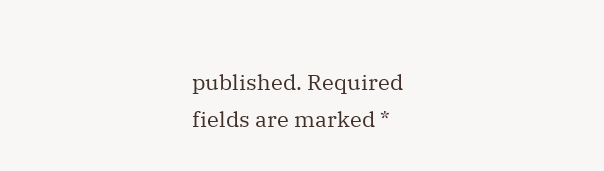published. Required fields are marked *